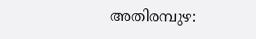അതിരമ്പുഴ: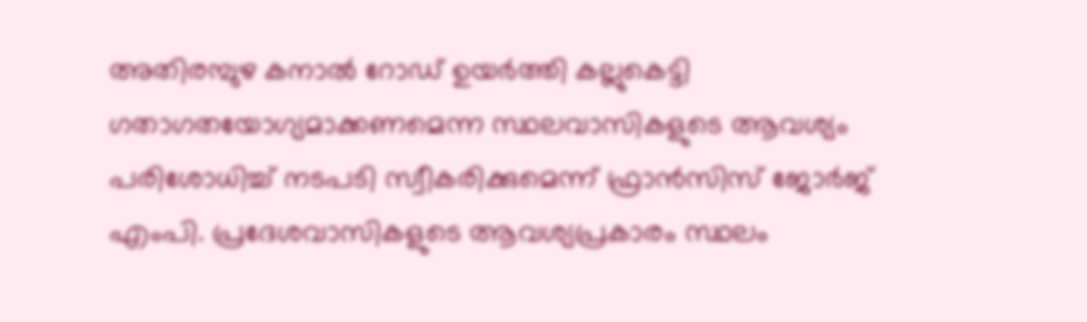അതിരമ്പുഴ കനാൽ റോഡ് ഉയർത്തി കല്ലുകെട്ടി ഗതാഗതയോഗ്യമാക്കണമെന്ന സ്ഥലവാസികളുടെ ആവശ്യം പരിശോധിച്ച് നടപടി സ്വീകരിക്കുമെന്ന് ഫ്രാൻസിസ് ജോർജ് എംപി. പ്രദേശവാസികളുടെ ആവശ്യപ്രകാരം സ്ഥലം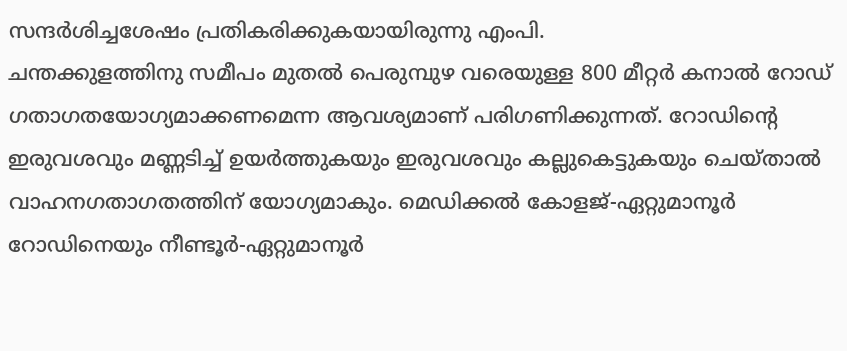സന്ദർശിച്ചശേഷം പ്രതികരിക്കുകയായിരുന്നു എംപി.
ചന്തക്കുളത്തിനു സമീപം മുതൽ പെരുമ്പുഴ വരെയുള്ള 800 മീറ്റർ കനാൽ റോഡ് ഗതാഗതയോഗ്യമാക്കണമെന്ന ആവശ്യമാണ് പരിഗണിക്കുന്നത്. റോഡിന്റെ ഇരുവശവും മണ്ണടിച്ച് ഉയർത്തുകയും ഇരുവശവും കല്ലുകെട്ടുകയും ചെയ്താൽ വാഹനഗതാഗതത്തിന് യോഗ്യമാകും. മെഡിക്കൽ കോളജ്-ഏറ്റുമാനൂർ റോഡിനെയും നീണ്ടൂർ-ഏറ്റുമാനൂർ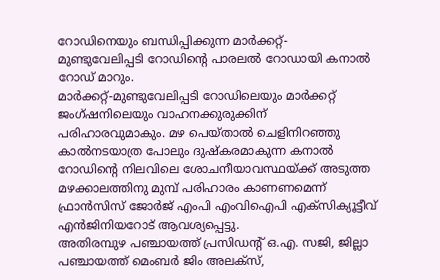റോഡിനെയും ബന്ധിപ്പിക്കുന്ന മാർക്കറ്റ്- മുണ്ടുവേലിപ്പടി റോഡിന്റെ പാരലൽ റോഡായി കനാൽ റോഡ് മാറും.
മാർക്കറ്റ്-മുണ്ടുവേലിപ്പടി റോഡിലെയും മാർക്കറ്റ് ജംഗ്ഷനിലെയും വാഹനക്കുരുക്കിന് പരിഹാരവുമാകും. മഴ പെയ്താൽ ചെളിനിറഞ്ഞു കാൽനടയാത്ര പോലും ദുഷ്കരമാകുന്ന കനാൽ റോഡിന്റെ നിലവിലെ ശോചനീയാവസ്ഥയ്ക്ക് അടുത്ത മഴക്കാലത്തിനു മുമ്പ് പരിഹാരം കാണണമെന്ന് ഫ്രാൻസിസ് ജോർജ് എംപി എംവിഐപി എക്സിക്യൂട്ടീവ് എൻജിനിയറോട് ആവശ്യപ്പെട്ടു.
അതിരമ്പുഴ പഞ്ചായത്ത് പ്രസിഡന്റ് ഒ.എ. സജി, ജില്ലാ പഞ്ചായത്ത് മെംബർ ജിം അലക്സ്,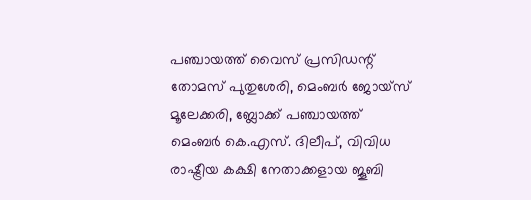പഞ്ചായത്ത് വൈസ് പ്രസിഡന്റ് തോമസ് പുതുശേരി, മെംബർ ജോയ്സ് മൂലേക്കരി, ബ്ലോക്ക് പഞ്ചായത്ത് മെംബർ കെ.എസ്. ദിലീപ്, വിവിധ രാഷ്ട്രീയ കക്ഷി നേതാക്കളായ ജൂബി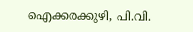ഐക്കരക്കുഴി, പി.വി.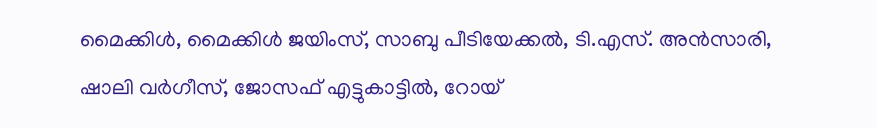മൈക്കിൾ, മൈക്കിൾ ജയിംസ്, സാബു പീടിയേക്കൽ, ടി.എസ്. അൻസാരി, ഷാലി വർഗീസ്, ജോസഫ് എട്ടുകാട്ടിൽ, റോയ്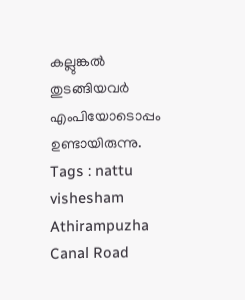കല്ലുങ്കൽ തുടങ്ങിയവർ എംപിയോടൊപ്പം ഉണ്ടായിരുന്നു.
Tags : nattu vishesham Athirampuzha Canal Road